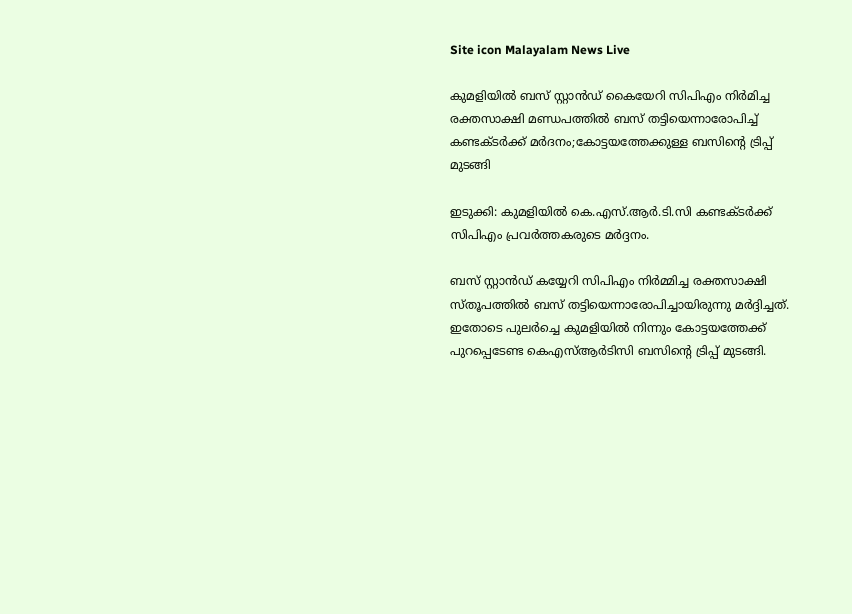Site icon Malayalam News Live

കുമളിയില്‍ ബസ് സ്റ്റാൻഡ് കൈയേറി സിപിഎം നിര്‍മിച്ച രക്തസാക്ഷി മണ്ഡപത്തില്‍ ബസ് തട്ടിയെന്നാരോപിച്ച്‌ കണ്ടക്ടര്‍ക്ക് മര്‍ദനം;കോട്ടയത്തേക്കുള്ള ബസിന്റെ ട്രിപ്പ് മുടങ്ങി

ഇടുക്കി: കുമളിയില്‍ കെ.എസ്.ആർ.ടി.സി കണ്ടക്ടർക്ക് സിപിഎം പ്രവർത്തകരുടെ മ‍ർദ്ദനം.

ബസ് സ്റ്റാൻഡ് കയ്യേറി സിപിഎം നിർമ്മിച്ച രക്തസാക്ഷി സ്തൂപത്തില്‍ ബസ് തട്ടിയെന്നാരോപിച്ചായിരുന്നു മർദ്ദിച്ചത്.
ഇതോടെ പുലർച്ചെ കുമളിയില്‍ നിന്നും കോട്ടയത്തേക്ക് പുറപ്പെടേണ്ട കെഎസ്‌ആർടിസി ബസിന്റെ ട്രിപ്പ് മുടങ്ങി.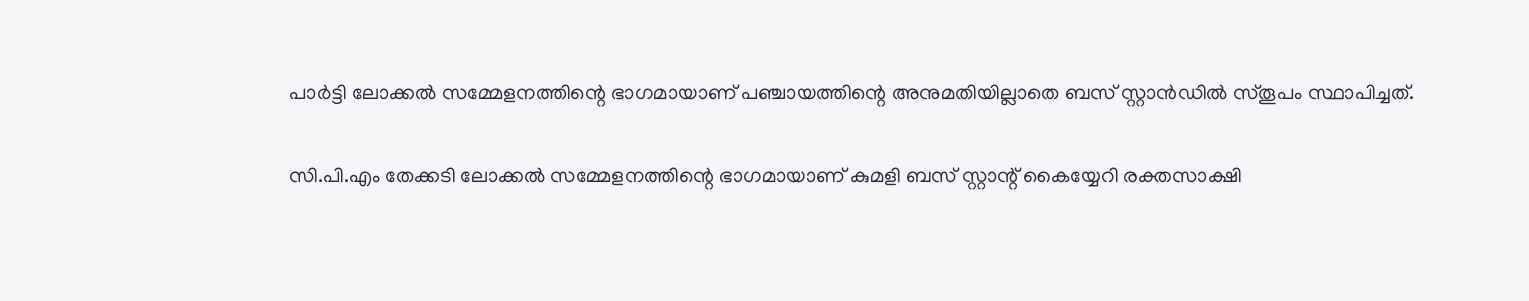പാർട്ടി ലോക്കല്‍ സമ്മേളനത്തിന്റെ ഭാഗമായാണ് പഞ്ചായത്തിന്റെ അനുമതിയില്ലാതെ ബസ് സ്റ്റാൻഡില്‍ സ്തൂപം സ്ഥാപിച്ചത്.

സി.പി.എം തേക്കടി ലോക്കല്‍ സമ്മേളനത്തിന്റെ ഭാഗമായാണ് കുമളി ബസ് സ്റ്റാന്റ് കൈയ്യേറി രക്തസാക്ഷി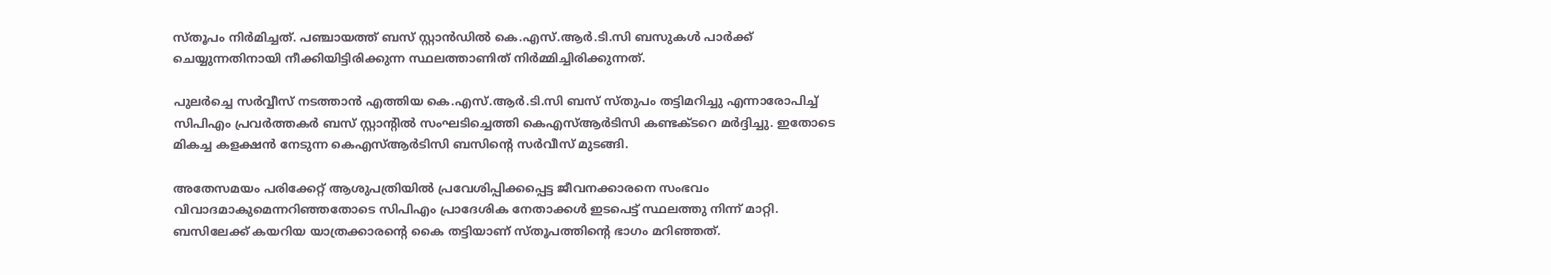സ്തൂപം നിർമിച്ചത്. പഞ്ചായത്ത് ബസ് സ്റ്റാൻഡില്‍ കെ.എസ്.ആർ.ടി.സി ബസുകള്‍ പാർക്ക് ചെയ്യുന്നതിനായി നീക്കിയിട്ടിരിക്കുന്ന സ്ഥലത്താണിത് നിർമ്മിച്ചിരിക്കുന്നത്.

പുലർച്ചെ സർവ്വീസ് നടത്താൻ എത്തിയ കെ.എസ്.ആർ.ടി.സി ബസ് സ്തുപം തട്ടിമറിച്ചു എന്നാരോപിച്ച്‌ സിപിഎം പ്രവർത്തകർ ബസ് സ്റ്റാന്റില്‍ സംഘടിച്ചെത്തി കെഎസ്‌ആർടിസി കണ്ടക്ടറെ മർദ്ദിച്ചു. ഇതോടെ മികച്ച കളക്ഷൻ നേടുന്ന കെഎസ്‌ആർടിസി ബസിന്റെ സർവീസ് മുടങ്ങി.

അതേസമയം പരിക്കേറ്റ് ആശുപത്രിയില്‍ പ്രവേശിപ്പിക്കപ്പെട്ട ജീവനക്കാരനെ സംഭവം വിവാദമാകുമെന്നറിഞ്ഞതോടെ സിപിഎം പ്രാദേശിക നേതാക്കള്‍ ഇടപെട്ട് സ്ഥലത്തു നിന്ന് മാറ്റി. ബസിലേക്ക് കയറിയ യാത്രക്കാരന്റെ കൈ തട്ടിയാണ് സ്തൂപത്തിന്റെ ഭാഗം മറിഞ്ഞത്.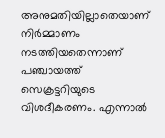അനുമതിയില്ലാതെയാണ് നിർമ്മാണം നടത്തിയതെന്നാണ് പഞ്ചായത്ത് സെക്രട്ടറിയുടെ വിശദീകരണം. എന്നാല്‍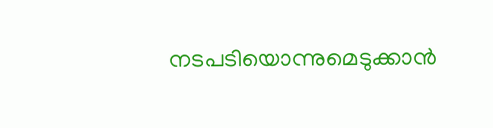നടപടിയൊന്നുമെടുക്കാൻ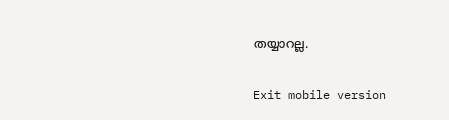തയ്യാറല്ല.

Exit mobile version